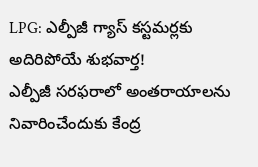LPG: ఎల్పీజీ గ్యాస్ కస్టమర్లకు అదిరిపోయే శుభవార్త!
ఎల్పీజీ సరఫరాలో అంతరాయాలను నివారించేందుకు కేంద్ర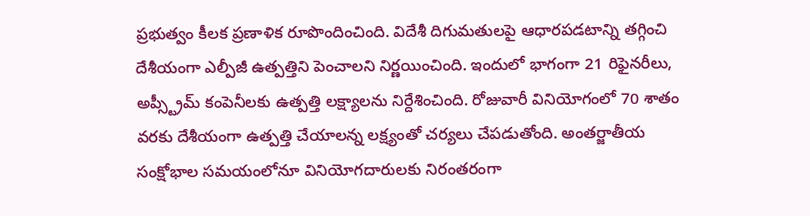ప్రభుత్వం కీలక ప్రణాళిక రూపొందించింది. విదేశీ దిగుమతులపై ఆధారపడటాన్ని తగ్గించి దేశీయంగా ఎల్పీజీ ఉత్పత్తిని పెంచాలని నిర్ణయించింది. ఇందులో భాగంగా 21 రిఫైనరీలు, అప్స్ట్రీమ్ కంపెనీలకు ఉత్పత్తి లక్ష్యాలను నిర్దేశించింది. రోజువారీ వినియోగంలో 70 శాతం వరకు దేశీయంగా ఉత్పత్తి చేయాలన్న లక్ష్యంతో చర్యలు చేపడుతోంది. అంతర్జాతీయ సంక్షోభాల సమయంలోనూ వినియోగదారులకు నిరంతరంగా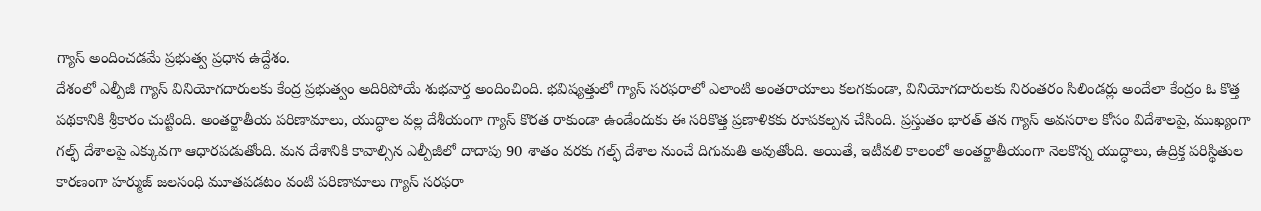గ్యాస్ అందించడమే ప్రభుత్వ ప్రధాన ఉద్దేశం.
దేశంలో ఎల్పీజీ గ్యాస్ వినియోగదారులకు కేంద్ర ప్రభుత్వం అదిరిపోయే శుభవార్త అందించింది. భవిష్యత్తులో గ్యాస్ సరఫరాలో ఎలాంటి అంతరాయాలు కలగకుండా, వినియోగదారులకు నిరంతరం సిలిండర్లు అందేలా కేంద్రం ఓ కొత్త పథకానికి శ్రీకారం చుట్టింది. అంతర్జాతీయ పరిణామాలు, యుద్ధాల వల్ల దేశీయంగా గ్యాస్ కొరత రాకుండా ఉండేందుకు ఈ సరికొత్త ప్రణాళికకు రూపకల్పన చేసింది. ప్రస్తుతం భారత్ తన గ్యాస్ అవసరాల కోసం విదేశాలపై, ముఖ్యంగా గల్ఫ్ దేశాలపై ఎక్కువగా ఆధారపడుతోంది. మన దేశానికి కావాల్సిన ఎల్పీజీలో దాదాపు 90 శాతం వరకు గల్ఫ్ దేశాల నుంచే దిగుమతి అవుతోంది. అయితే, ఇటీవలి కాలంలో అంతర్జాతీయంగా నెలకొన్న యుద్ధాలు, ఉద్రిక్త పరిస్థితుల కారణంగా హర్ముజ్ జలసంధి మూతపడటం వంటి పరిణామాలు గ్యాస్ సరఫరా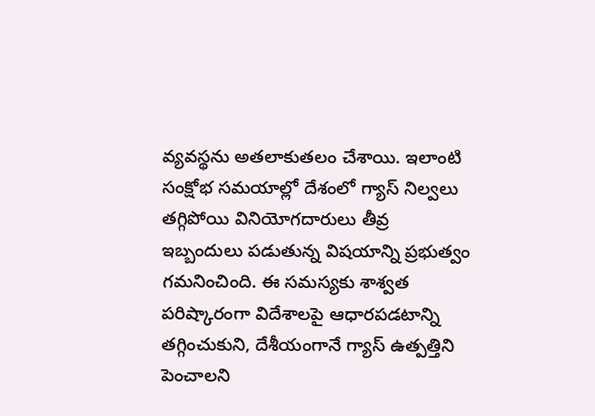వ్యవస్థను అతలాకుతలం చేశాయి. ఇలాంటి సంక్షోభ సమయాల్లో దేశంలో గ్యాస్ నిల్వలు తగ్గిపోయి వినియోగదారులు తీవ్ర ఇబ్బందులు పడుతున్న విషయాన్ని ప్రభుత్వం గమనించింది. ఈ సమస్యకు శాశ్వత పరిష్కారంగా విదేశాలపై ఆధారపడటాన్ని తగ్గించుకుని, దేశీయంగానే గ్యాస్ ఉత్పత్తిని పెంచాలని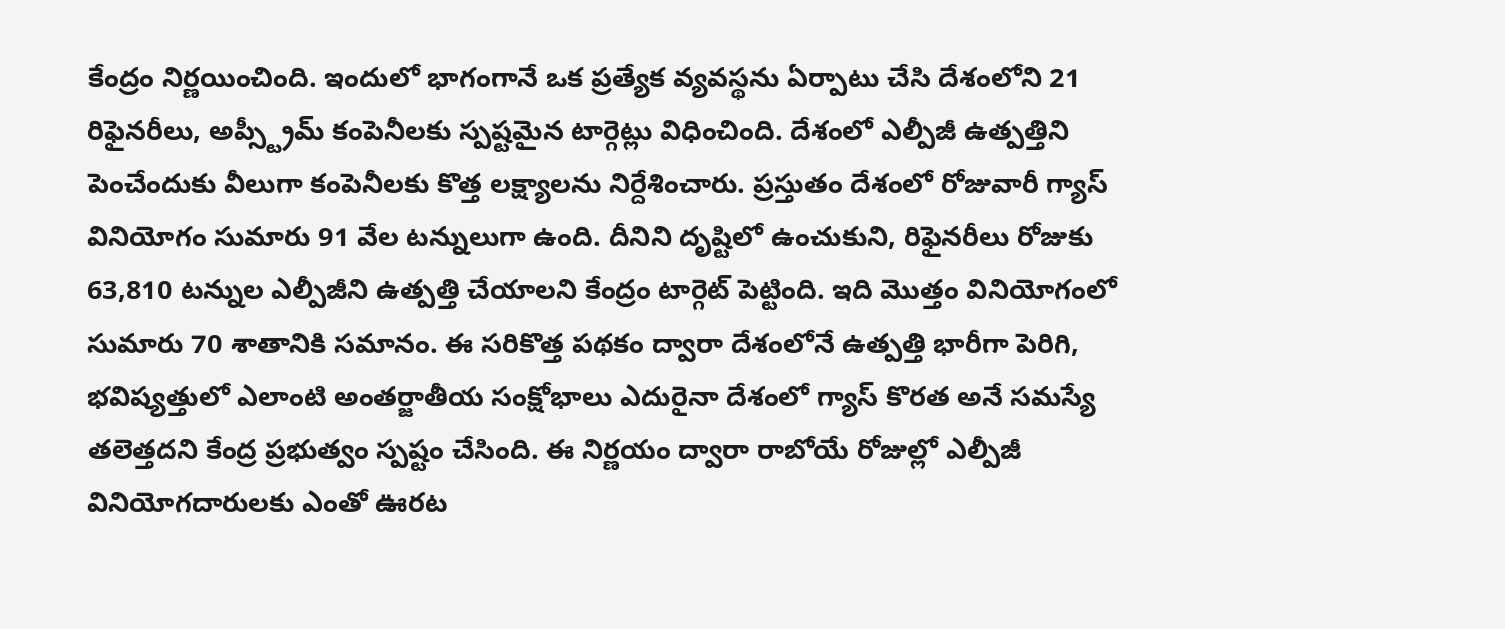కేంద్రం నిర్ణయించింది. ఇందులో భాగంగానే ఒక ప్రత్యేక వ్యవస్థను ఏర్పాటు చేసి దేశంలోని 21 రిఫైనరీలు, అప్స్ట్రీమ్ కంపెనీలకు స్పష్టమైన టార్గెట్లు విధించింది. దేశంలో ఎల్పీజీ ఉత్పత్తిని పెంచేందుకు వీలుగా కంపెనీలకు కొత్త లక్ష్యాలను నిర్దేశించారు. ప్రస్తుతం దేశంలో రోజువారీ గ్యాస్ వినియోగం సుమారు 91 వేల టన్నులుగా ఉంది. దీనిని దృష్టిలో ఉంచుకుని, రిఫైనరీలు రోజుకు 63,810 టన్నుల ఎల్పీజీని ఉత్పత్తి చేయాలని కేంద్రం టార్గెట్ పెట్టింది. ఇది మొత్తం వినియోగంలో సుమారు 70 శాతానికి సమానం. ఈ సరికొత్త పథకం ద్వారా దేశంలోనే ఉత్పత్తి భారీగా పెరిగి, భవిష్యత్తులో ఎలాంటి అంతర్జాతీయ సంక్షోభాలు ఎదురైనా దేశంలో గ్యాస్ కొరత అనే సమస్యే తలెత్తదని కేంద్ర ప్రభుత్వం స్పష్టం చేసింది. ఈ నిర్ణయం ద్వారా రాబోయే రోజుల్లో ఎల్పీజీ వినియోగదారులకు ఎంతో ఊరట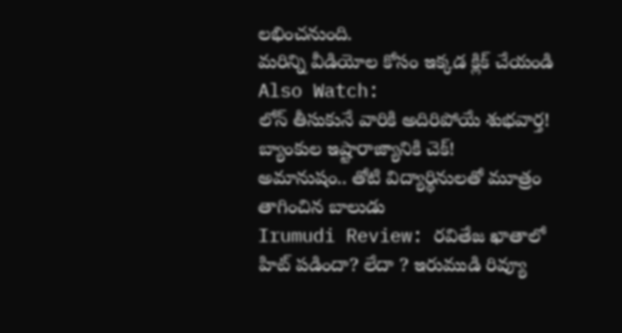లభించనుంది.
మరిన్ని వీడియోల కోసం ఇక్కడ క్లిక్ చేయండి
Also Watch:
లోన్ తీసుకునే వారికి అదిరిపోయే శుభవార్త! బ్యాంకుల ఇష్టారాజ్యానికి చెక్!
అమానుషం.. తోటి విద్యార్థినులతో మూత్రం తాగించిన బాలుడు
Irumudi Review: రవితేజ ఖాతాలో హిట్ పడిందా? లేదా ? ఇరుముడి రివ్యూ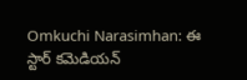Omkuchi Narasimhan: ఈ స్టార్ కమెడియన్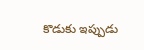కొడుకు ఇప్పుడు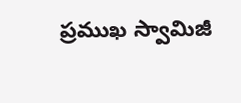ప్రముఖ స్వామిజీ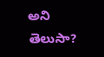అని తెలుసా?